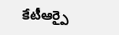కేటీఆర్పై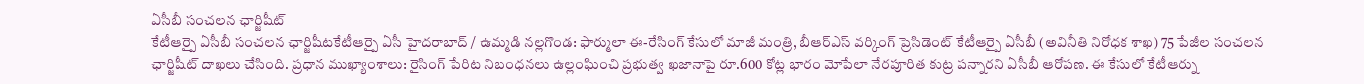ఏసీబీ సంచలన ఛార్జిషీట్
కేటీఆర్పై ఏసీబీ సంచలన ఛార్జిషీటకేటీఆర్పై ఏసీ హైదరాబాద్ / ఉమ్మడి నల్లగొండ: ఫార్ములా ఈ-రేసింగ్ కేసులో మాజీ మంత్రి, బీఆర్ఎస్ వర్కింగ్ ప్రెసిడెంట్ కేటీఆర్పై ఏసీబీ (అవినీతి నిరోధక శాఖ) 75 పేజీల సంచలన ఛార్జిషీట్ దాఖలు చేసింది. ప్రధాన ముఖ్యాంశాలు: రైసింగ్ పేరిట నిబంధనలు ఉల్లంఘించి ప్రభుత్వ ఖజానాపై రూ.600 కోట్ల భారం మోపేలా నేరపూరిత కుట్ర పన్నారని ఏసీబీ ఆరోపణ. ఈ కేసులో కేటీఆర్ను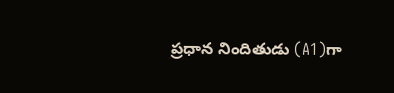ప్రధాన నిందితుడు (A1)గా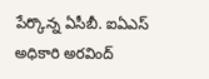పేర్కొన్న ఏసీబీ. ఐఏఎస్ అధికారి అరవింద్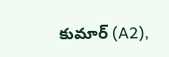కుమార్ (A2),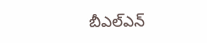బీఎల్ఎన్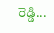రెడ్డి...